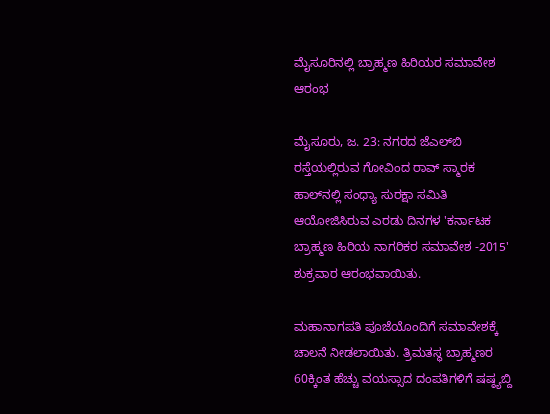ಮೈಸೂರಿನಲ್ಲಿ ಬ್ರಾಹ್ಮಣ ಹಿರಿಯರ ಸಮಾವೇಶ ಆರಂಭ

ಮೈಸೂರು, ಜ. 23: ನಗರದ ಜೆಎಲ್‌ಬಿ ರಸ್ತೆಯಲ್ಲಿರುವ ಗೋವಿಂದ ರಾವ್ ಸ್ಮಾರಕ ಹಾಲ್‌ನಲ್ಲಿ ಸಂಧ್ಯಾ ಸುರಕ್ಷಾ ಸಮಿತಿ ಆಯೋಜಿಸಿರುವ ಎರಡು ದಿನಗಳ 'ಕರ್ನಾಟಕ ಬ್ರಾಹ್ಮಣ ಹಿರಿಯ ನಾಗರಿಕರ ಸಮಾವೇಶ -2015' ಶುಕ್ರವಾರ ಆರಂಭವಾಯಿತು.

ಮಹಾನಾಗಪತಿ ಪೂಜೆಯೊಂದಿಗೆ ಸಮಾವೇಶಕ್ಕೆ ಚಾಲನೆ ನೀಡಲಾಯಿತು. ತ್ರಿಮತಸ್ಥ ಬ್ರಾಹ್ಮಣರ 60ಕ್ಕಿಂತ ಹೆಚ್ಚು ವಯಸ್ಸಾದ ದಂಪತಿಗಳಿಗೆ ಷಷ್ಠ್ಯಬ್ದಿ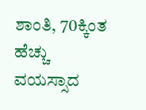ಶಾಂತಿ, 70ಕ್ಕಿಂತ ಹೆಚ್ಚು ವಯಸ್ಸಾದ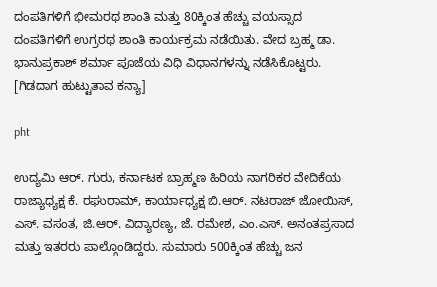ದಂಪತಿಗಳಿಗೆ ಭೀಮರಥ ಶಾಂತಿ ಮತ್ತು 80ಕ್ಕಿಂತ ಹೆಚ್ಚು ವಯಸ್ಸಾದ ದಂಪತಿಗಳಿಗೆ ಉಗ್ರರಥ ಶಾಂತಿ ಕಾರ್ಯಕ್ರಮ ನಡೆಯಿತು. ವೇದ ಬ್ರಹ್ಮ ಡಾ. ಭಾನುಪ್ರಕಾಶ್ ಶರ್ಮಾ ಪೂಜೆಯ ವಿಧಿ ವಿಧಾನಗಳನ್ನು ನಡೆಸಿಕೊಟ್ಟರು. [ಗಿಡದಾಗ ಹುಟ್ಟುತಾವ ಕನ್ಯಾ]

pht

ಉದ್ಯಮಿ ಆರ್. ಗುರು, ಕರ್ನಾಟಕ ಬ್ರಾಹ್ಮಣ ಹಿರಿಯ ನಾಗರಿಕರ ವೇದಿಕೆಯ ರಾಜ್ಯಾಧ್ಯಕ್ಷ ಕೆ. ರಘುರಾಮ್, ಕಾರ್ಯಾಧ್ಯಕ್ಷ ಬಿ.ಆರ್. ನಟರಾಜ್ ಜೋಯಿಸ್, ಎಸ್. ವಸಂತ, ಜಿ.ಆರ್. ವಿದ್ಯಾರಣ್ಯ, ಜೆ. ರಮೇಶ, ಎಂ.ಎಸ್. ಅನಂತಪ್ರಸಾದ ಮತ್ತು ಇತರರು ಪಾಲ್ಗೊಂಡಿದ್ದರು. ಸುಮಾರು 500ಕ್ಕಿಂತ ಹೆಚ್ಚು ಜನ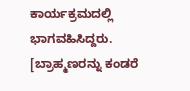ಕಾರ್ಯಕ್ರಮದಲ್ಲಿ ಭಾಗವಹಿಸಿದ್ದರು. [ಬ್ರಾಹ್ಮಣರನ್ನು ಕಂಡರೆ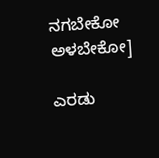ನಗಬೇಕೋ ಅಳಬೇಕೋ]

ಎರಡು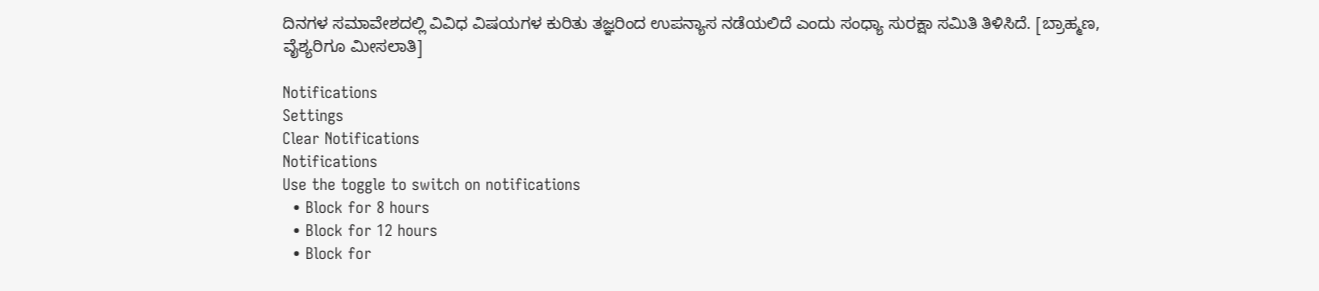ದಿನಗಳ ಸಮಾವೇಶದಲ್ಲಿ ವಿವಿಧ ವಿಷಯಗಳ ಕುರಿತು ತಜ್ಞರಿಂದ ಉಪನ್ಯಾಸ ನಡೆಯಲಿದೆ ಎಂದು ಸಂಧ್ಯಾ ಸುರಕ್ಷಾ ಸಮಿತಿ ತಿಳಿಸಿದೆ. [ಬ್ರಾಹ್ಮಣ, ವೈಶ್ಯರಿಗೂ ಮೀಸಲಾತಿ]

Notifications
Settings
Clear Notifications
Notifications
Use the toggle to switch on notifications
  • Block for 8 hours
  • Block for 12 hours
  • Block for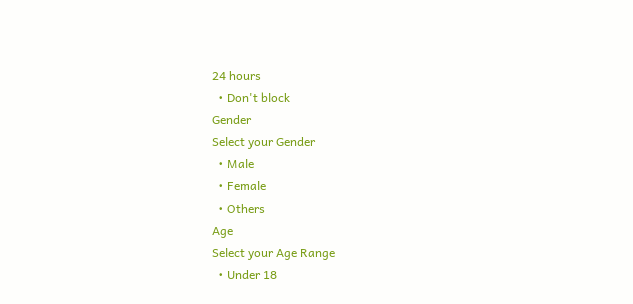24 hours
  • Don't block
Gender
Select your Gender
  • Male
  • Female
  • Others
Age
Select your Age Range
  • Under 18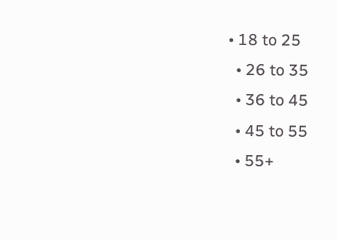• 18 to 25
  • 26 to 35
  • 36 to 45
  • 45 to 55
  • 55+